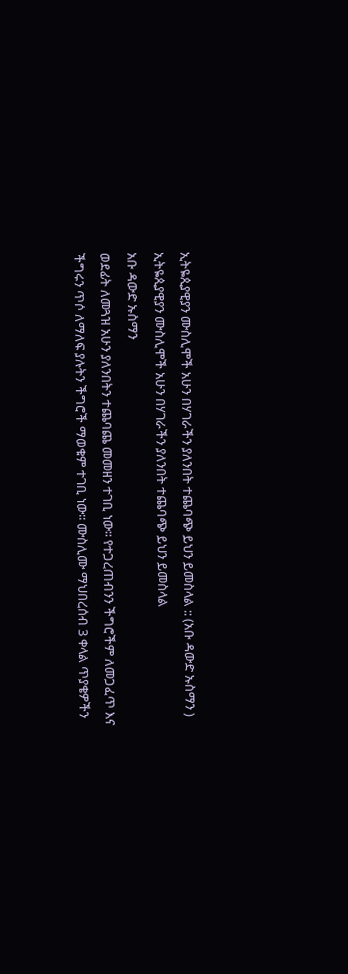ኢትዬጲያዊያን ሙስሊሞች አሁን በሃገራችን ያለንበት ተጨባጭ ይህን ይመስላል :: (አቡ ዳውድ ኡስማን )
ኢትዬጲያዊያን ሙስሊሞች አሁን በሃገራችን ያለንበት ተጨባጭ ይህን ይመስላል
አቡ ዳውድ ኡስማን
ወደፊት ለመጓዝ አሁን ያለንበትን ተጨባጨ መመዘን ተገቢ ነው፡፡ የተጋረጠብንን ችግሮችም ለመጋፈጥ እና ችግሩን ጥሶ ለማለፍ ያሉትን ችግሮች ማወቁም ተገቢ ነው፡፡ ሙስሊሙ ማህበረሰብ 3 ቀላል ጥያቄዎችን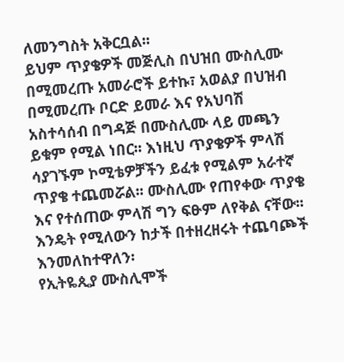ለመንግስት አቅርቧል፡፡
ይህም ጥያቄዎች መጅሊስ በህዝበ ሙስሊሙ በሚመረጡ አመራሮች ይተኩ፣ አወልያ በህዝብ በሚመረጡ ቦርድ ይመራ እና የአህባሽ አስተሳሰብ በግዳጅ በሙስሊሙ ላይ መጫን ይቁም የሚል ነበር፡፡ እነዚህ ጥያቄዎች ምላሽ ሳያገኙም ኮሚቴዎቻችን ይፈቱ የሚልም አራተኛ ጥያቄ ተጨመሯል፡፡ ሙስሊሙ የጠየቀው ጥያቄ እና የተሰጠው ምላሽ ግን ፍፁም ለየቅል ናቸው፡፡ እንዴት የሚለውን ከታች በተዘረዘሩት ተጨባጮች እንመለከተዋለን፡
የኢትዬጲያ ሙስሊሞች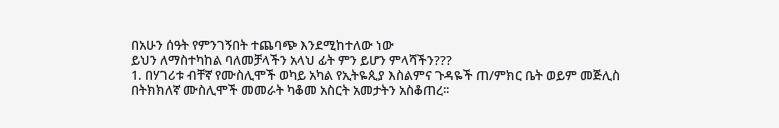በአሁን ሰዓት የምንገኝበት ተጨባጭ እንደሚከተለው ነው
ይህን ለማስተካከል ባለመቻላችን አላህ ፊት ምን ይሆን ምላሻችን???
1. በሃገሪቱ ብቸኛ የሙስሊሞች ወካይ አካል የኢትዬጲያ እስልምና ጉዳዬች ጠ/ምክር ቤት ወይም መጅሊስ በትክክለኛ ሙስሊሞች መመራት ካቆመ አስርት አመታትን አስቆጠረ፡፡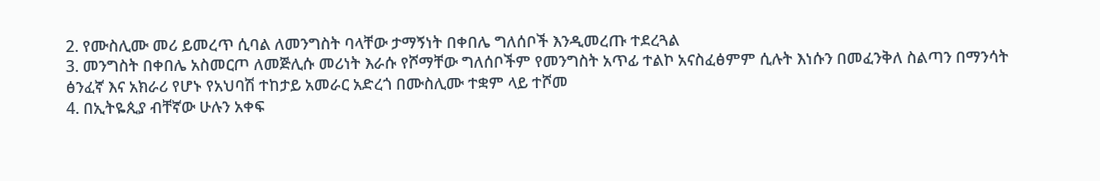2. የሙስሊሙ መሪ ይመረጥ ሲባል ለመንግስት ባላቸው ታማኝነት በቀበሌ ግለሰቦች እንዲመረጡ ተደረጓል
3. መንግስት በቀበሌ አስመርጦ ለመጅሊሱ መሪነት እራሱ የሾማቸው ግለሰቦችም የመንግስት አጥፊ ተልኮ አናስፈፅምም ሲሉት እነሱን በመፈንቅለ ስልጣን በማንሳት ፅንፈኛ እና አክራሪ የሆኑ የአህባሽ ተከታይ አመራር አድረጎ በሙስሊሙ ተቋም ላይ ተሾመ
4. በኢትዬጲያ ብቸኛው ሁሉን አቀፍ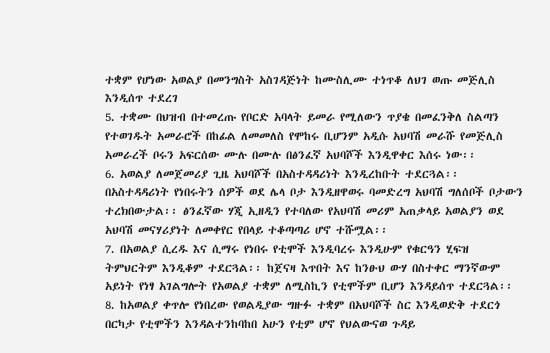ተቋም የሆነው አወልያ በመንግስት አስገዳጅነት ከሙስሊሙ ተነጥቆ ለህገ ወጡ መጅሊስ እንዲሰጥ ተደረገ
5. ተቋሙ በህዝብ በተመረጡ የቦርድ አባላት ይመራ የሚለውን ጥያቄ በመፈንቅለ ስልጣን የተወገዱት አመራሮች በከፊል ለመመለስ የሞከሩ ቢሆንም አዲሱ አህባሽ መራሹ የመጅሊስ አመራረች ቦሩን አፍርሰው ሙሉ በሙሉ በፅንፈኛ አህባሾች እንዲዋቀር እሰሩ ነው፡፡
6. አወልያ ለመጀመሪያ ጊዜ አህባሾች በአስተዳዳሪነት እንዲረከቡት ተደርጓል፡፡ በአስተዳዳሪነት የነበሩትን ሰዎች ወደ ሌላ ቦታ እንዲዘዋወሩ ባመድረግ አህባሽ ግለሰቦች ቦታውን ተረክበውታል፡፡ ፅንፈኛው ሃጂ ኢዘዲን የተባለው የአህባሽ መሪም አጠቃላይ አወልያን ወደ አህባሽ መናሃሪያነት ለመቀየር የበላይ ተቆጣጣሪ ሆኖ ተሹሟል፡፡
7. በአወልያ ሲረዱ እና ሲማሩ የነበሩ የቲሞች እንዲባረሩ እንዲሁም የቁርዓን ሂፍዝ ትምህርትም እንዲቆም ተደርጓል፡፡ ከጀናዛ እጥበት እና ከንፁህ ውሃ በስተቀር ማንኛውም አይነት የነፃ አገልግሎት የአወልያ ተቋም ለሚስኪን የቲሞችም ቢሆን እንዳይሰጥ ተደርጓል፡፡
8. ከአወልያ ቀጥሎ የነበረው የወልዲያው ግዙፉ ተቋም በአህባሾች ስር እንዲወድቅ ተደርጎ በርካታ የቲሞችን እንዳልተንከባከበ አሁን የቲም ሆኖ የህልውናወ ጉዳይ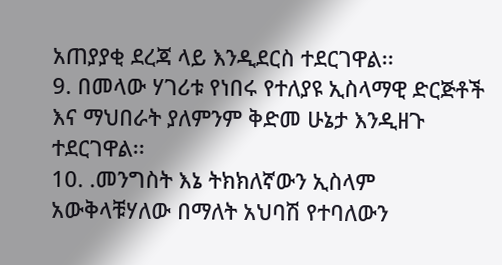አጠያያቂ ደረጃ ላይ እንዲደርስ ተደርገዋል፡፡
9. በመላው ሃገሪቱ የነበሩ የተለያዩ ኢስላማዊ ድርጅቶች እና ማህበራት ያለምንም ቅድመ ሁኔታ እንዲዘጉ ተደርገዋል፡፡
10. .መንግስት እኔ ትክክለኛውን ኢስላም አውቅላቹሃለው በማለት አህባሽ የተባለውን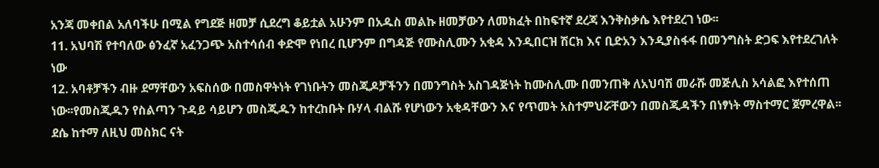አንጃ መቀበል አለባችሁ በሚል የግደጅ ዘመቻ ሲደረግ ቆይቷል አሁንም በአዱስ መልኩ ዘመቻውን ለመክፈት በከፍተኛ ደረጃ እንቅስቃሴ እየተደረገ ነው፡፡
11. አህባሽ የተባለው ፅንፈኛ አፈንጋጭ አስተሳሰብ ቀድሞ የነበረ ቢሆንም በግዳጅ የሙስሊሙን አቂዳ እንዲበርዝ ሽርክ እና ቢድአን እንዲያስፋፋ በመንግስት ድጋፍ እየተደረገለት ነው
12. አባቶቻችን ብዙ ደማቸውን አፍስሰው በመስዋትነት የገነቡትን መስጂዶቻችንን በመንግስት አስገዳጅነት ከሙስሊሙ በመንጠቅ ለአህባሽ መራሹ መጅሊስ አሳልፎ እየተሰጠ ነው፡፡የመስጂዱን የስልጣን ጉዳይ ሳይሆን መስጂዱን ከተረከቡት ቡሃላ ብልሹ የሆነውን አቂዳቸውን እና የጥመት አስተምህሯቸውን በመስጂዳችን በነፃነት ማስተማር ጀምረዋል፡፡ ደሴ ከተማ ለዚህ መስክር ናት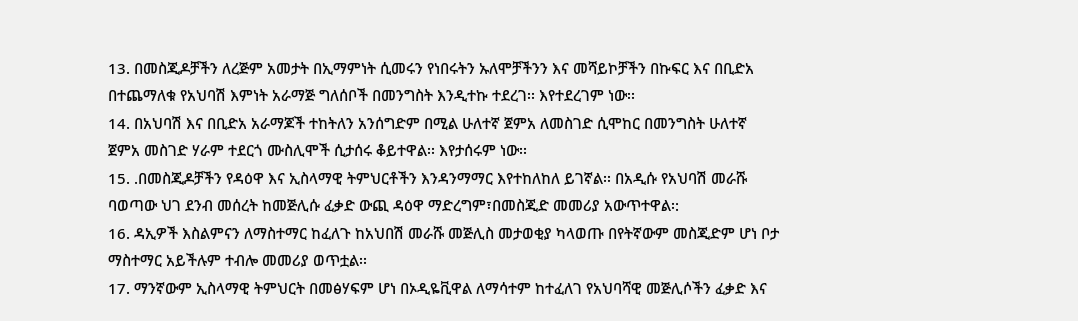13. በመስጂዶቻችን ለረጅም አመታት በኢማምነት ሲመሩን የነበሩትን ኡለሞቻችንን እና መሻይኮቻችን በኩፍር እና በቢድአ በተጨማለቁ የአህባሽ እምነት አራማጅ ግለሰቦች በመንግስት እንዲተኩ ተደረገ፡፡ እየተደረገም ነው፡፡
14. በአህባሽ እና በቢድአ አራማጆች ተከትለን አንሰግድም በሚል ሁለተኛ ጀምአ ለመስገድ ሲሞከር በመንግስት ሁለተኛ ጀምአ መስገድ ሃራም ተደርጎ ሙስሊሞች ሲታሰሩ ቆይተዋል፡፡ እየታሰሩም ነው፡፡
15. .በመስጂዶቻችን የዳዕዋ እና ኢስላማዊ ትምህርቶችን እንዳንማማር እየተከለከለ ይገኛል፡፡ በአዲሱ የአህባሽ መራሹ ባወጣው ህገ ደንብ መሰረት ከመጅሊሱ ፈቃድ ውጪ ዳዕዋ ማድረግም፣በመስጂድ መመሪያ አውጥተዋል፡:
16. ዳኢዎች እስልምናን ለማስተማር ከፈለጉ ከአህበሽ መራሹ መጅሊስ መታወቂያ ካላወጡ በየትኛውም መስጂድም ሆነ ቦታ ማስተማር አይችሉም ተብሎ መመሪያ ወጥቷል፡፡
17. ማንኛውም ኢስላማዊ ትምህርት በመፅሃፍም ሆነ በኦዲዬቪዋል ለማሳተም ከተፈለገ የአህባሻዊ መጅሊሶችን ፈቃድ እና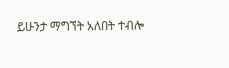ይሁንታ ማግኘት አለበት ተብሎ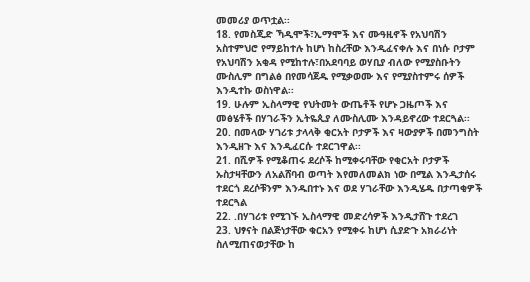መመሪያ ወጥቷል፡፡
18. የመስጂድ ኻዲሞች፣ኢማሞች እና ሙዓዚኖች የአህባሽን አስተምህሮ የማይከተሉ ከሆነ ከስረቸው እንዲፈናቀሉ እና በነሱ ቦታም የአህባሽን አቂዳ የሚከተሉ፣በአደባባይ ወሃቢያ ብለው የሚያስቡትን ሙስሊም በግልፅ በየመሳጀዱ የሚቃወሙ እና የሚያስተምሩ ሰዎች እንዲተኩ ወስነዋል፡፡
19. ሁሉም ኢስላማዊ የህትመት ውጤቶች የሆኑ ጋዜጦች እና መፅሄቶች በሃገራችን ኢትዬጲያ ለሙስሊሙ እንዳይኖረው ተደርጓል፡፡
20. በመላው ሃገሪቱ ታላላቅ ቂርአት ቦታዎች እና ዛውያዎች በመንግስት እንዲዘጉ እና እንዲፈርሱ ተደርገዋል፡፡
21. በሺዎች የሚቆጠሩ ደረሶች ከሚቀሩባቸው የቂርአት ቦታዎች ኡስታዛቸውን ለአልሸባብ ወጣት እየመለመልክ ነው በሚል እንዲታሰሩ ተደርጎ ደረሶቹንም እንዱበተኑ እና ወደ ሃገራቸው እንዲሄዱ በታጣቂዎች ተደርጓል
22. .በሃገሪቱ የሚገኙ ኢስላማዊ መድረሳዎች እንዲታሸጉ ተደረገ
23. ህፃናት በልጅነታቸው ቁርአን የሚቀሩ ከሆነ ሲያድጉ አክራሪነት ስለሚጠናወታቸው ከ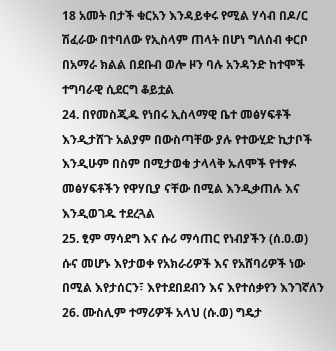18 አመት በታች ቁርአን እንዳይቀሩ የሚል ሃሳብ በዶ/ር ሽፈራው በተባለው የኢስላም ጠላት በሆነ ግለሰብ ቀርቦ በአማራ ክልል በደቡብ ወሎ ዞን ባሉ አንዳንድ ከተሞች ተግባራዊ ሲደርግ ቆይቷል
24. በየመስጂዱ የነበሩ ኢስላማዊ ቤተ መፅሃፍቶች እንዲታሸጉ አልያም በውስጣቸው ያሉ የተውሂድ ኪታቦች እንዲሁም በስም በሚታወቁ ታላላቅ ኡለሞች የተፃፉ መፅሃፍቶችን የዋሃቢያ ናቸው በሚል እንዲቃጠሉ እና እንዲወገዱ ተደረጓል
25. ፂም ማሳደግ እና ሱሪ ማሳጠር የነብያችን (ሰ.ዐ.ወ) ሱና መሆኑ እየታወቀ የአክራሪዎች እና የአሸባሪዎች ነው በሚል እየታሰርን፣ እየተደበደብን እና እየተሰቃየን እንገኛለን
26. ሙስሊም ተማሪዎች አላህ (ሱ.ወ) ግዴታ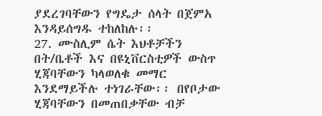ያደረገባቸውን የግዴታ ሰላት በጀምአ እንዳይሰግዱ ተከለከሉ፡፡
27. ሙስሊም ሴት እህቶቻችን በት/ቤቶች እና በዩኒቨርስቲዎች ውስጥ ሂጃባቸውን ካላወለቁ መማር እንደማይችሉ ተነገራቸው፡፡ በየቦታው ሂጃባቸውን በመጠበቃቸው ብቻ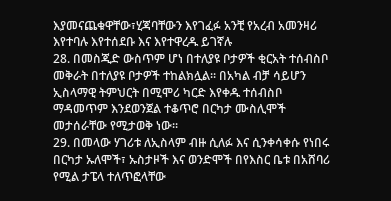እያመናጨቁዋቸው፣ሂጃባቸውን እየገፈፉ አንቺ የአረብ አመንዛሪ እየተባሉ እየተሰደቡ እና እየተዋረዱ ይገኛሉ
28. በመስጂድ ውስጥም ሆነ በተለያዩ ቦታዎች ቂርአት ተሰብስቦ መቅራት በተለያዩ ቦታዎች ተከልክሏል፡፡ በአካል ብቻ ሳይሆን ኢስላማዊ ትምህርት በሚሞሪ ካርድ እየቀዱ ተሰብስቦ ማዳመጥም እንደወንጀል ተቆጥሮ በርካታ ሙስሊሞች መታሰራቸው የሚታወቅ ነው፡፡
29. በመላው ሃገሪቱ ለኢስላም ብዙ ሲለፉ እና ሲንቀሳቀሱ የነበሩ በርካታ ኡለሞች፣ ኡስታዞች እና ወንድሞች በየእስር ቤቱ በአሸባሪ የሚል ታፔላ ተለጥፎላቸው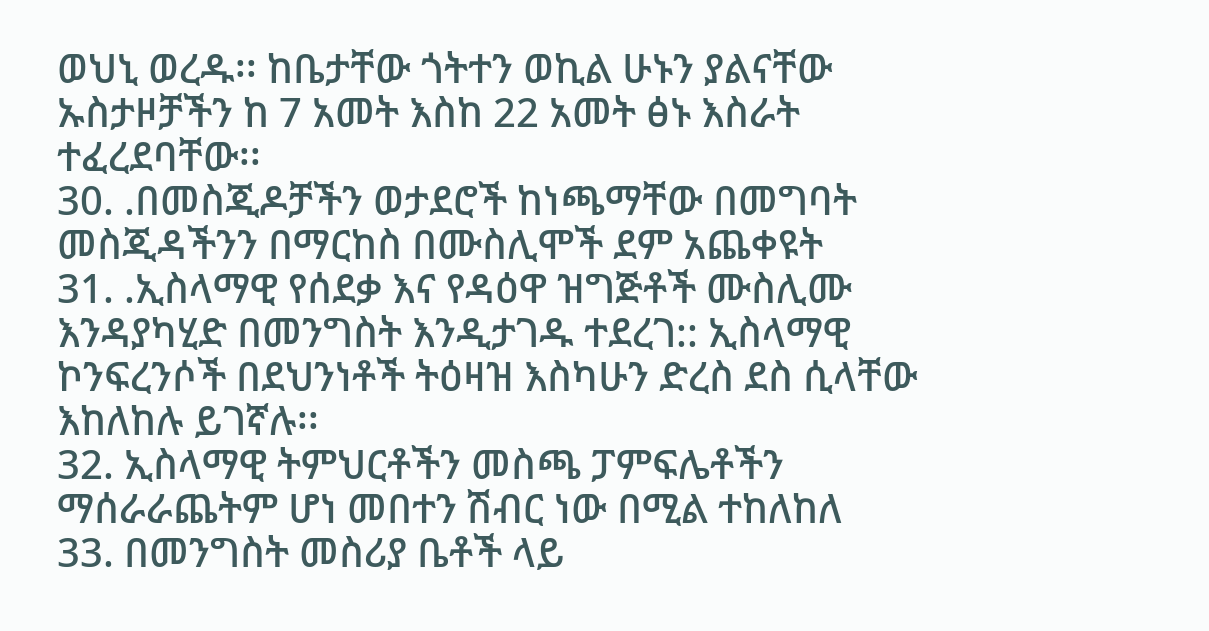ወህኒ ወረዱ፡፡ ከቤታቸው ጎትተን ወኪል ሁኑን ያልናቸው ኡስታዞቻችን ከ 7 አመት እስከ 22 አመት ፅኑ እስራት ተፈረደባቸው፡፡
30. .በመስጂዶቻችን ወታደሮች ከነጫማቸው በመግባት መስጂዳችንን በማርከስ በሙስሊሞች ደም አጨቀዩት
31. .ኢስላማዊ የሰደቃ እና የዳዕዋ ዝግጅቶች ሙስሊሙ እንዳያካሂድ በመንግስት እንዲታገዱ ተደረገ:: ኢስላማዊ ኮንፍረንሶች በደህንነቶች ትዕዛዝ እስካሁን ድረስ ደስ ሲላቸው እከለከሉ ይገኛሉ፡፡
32. ኢስላማዊ ትምህርቶችን መስጫ ፓምፍሌቶችን ማሰራራጨትም ሆነ መበተን ሽብር ነው በሚል ተከለከለ
33. በመንግስት መስሪያ ቤቶች ላይ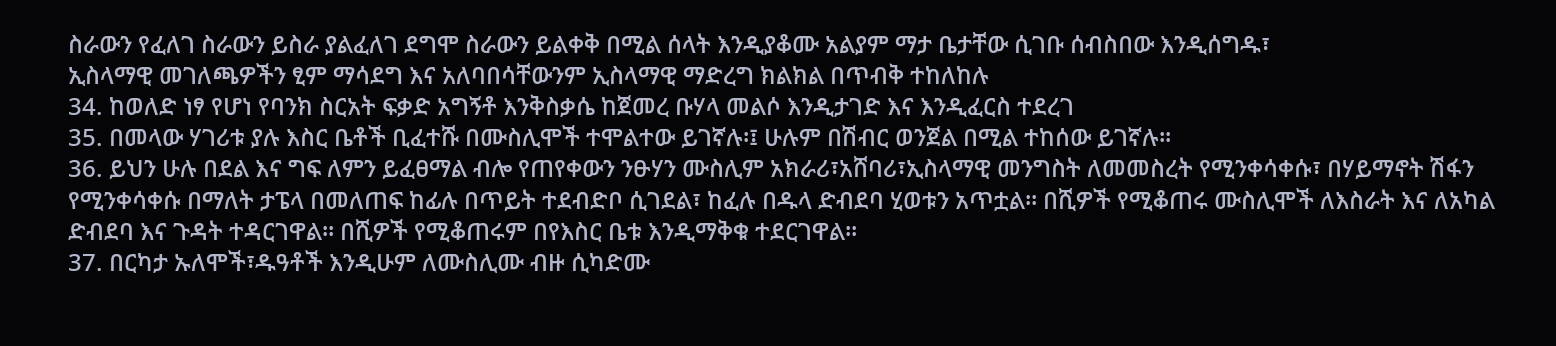ስራውን የፈለገ ስራውን ይስራ ያልፈለገ ደግሞ ስራውን ይልቀቅ በሚል ሰላት እንዲያቆሙ አልያም ማታ ቤታቸው ሲገቡ ሰብስበው እንዲሰግዱ፣
ኢስላማዊ መገለጫዎችን ፂም ማሳደግ እና አለባበሳቸውንም ኢስላማዊ ማድረግ ክልክል በጥብቅ ተከለከሉ
34. ከወለድ ነፃ የሆነ የባንክ ስርአት ፍቃድ አግኝቶ እንቅስቃሴ ከጀመረ ቡሃላ መልሶ እንዲታገድ እና እንዲፈርስ ተደረገ
35. በመላው ሃገሪቱ ያሉ እስር ቤቶች ቢፈተሹ በሙስሊሞች ተሞልተው ይገኛሉ፡፤ ሁሉም በሽብር ወንጀል በሚል ተከሰው ይገኛሉ፡፡
36. ይህን ሁሉ በደል እና ግፍ ለምን ይፈፀማል ብሎ የጠየቀውን ንፁሃን ሙስሊም አክራሪ፣አሸባሪ፣ኢስላማዊ መንግስት ለመመስረት የሚንቀሳቀሱ፣ በሃይማኖት ሽፋን የሚንቀሳቀሱ በማለት ታፔላ በመለጠፍ ከፊሉ በጥይት ተደብድቦ ሲገደል፣ ከፈሉ በዱላ ድብደባ ሂወቱን አጥቷል፡፡ በሺዎች የሚቆጠሩ ሙስሊሞች ለእስራት እና ለአካል ድብደባ እና ጉዳት ተዳርገዋል፡፡ በሺዎች የሚቆጠሩም በየእስር ቤቱ እንዲማቅቁ ተደርገዋል፡፡
37. በርካታ ኡለሞች፣ዱዓቶች እንዲሁም ለሙስሊሙ ብዙ ሲካድሙ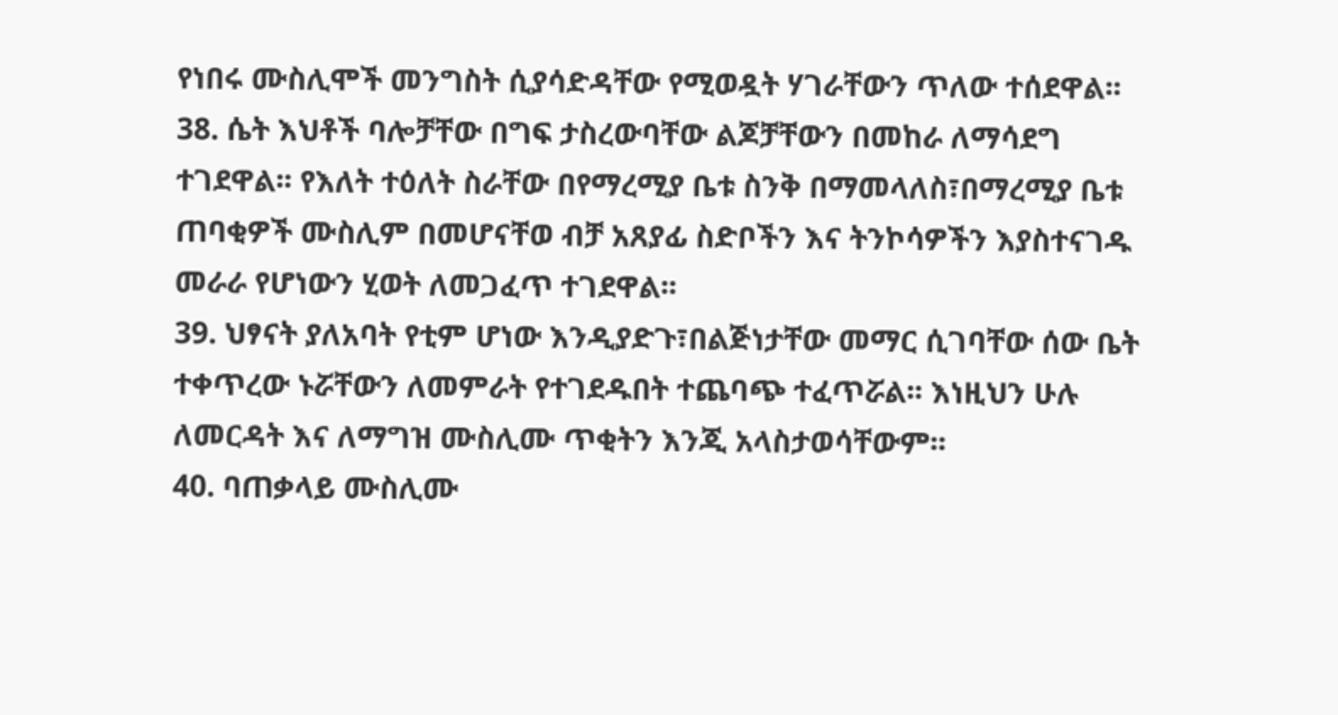የነበሩ ሙስሊሞች መንግስት ሲያሳድዳቸው የሚወዷት ሃገራቸውን ጥለው ተሰደዋል፡፡
38. ሴት እህቶች ባሎቻቸው በግፍ ታስረውባቸው ልጆቻቸውን በመከራ ለማሳደግ ተገደዋል፡፡ የእለት ተዕለት ስራቸው በየማረሚያ ቤቱ ስንቅ በማመላለስ፣በማረሚያ ቤቱ ጠባቂዎች ሙስሊም በመሆናቸወ ብቻ አጸያፊ ስድቦችን እና ትንኮሳዎችን እያስተናገዱ መራራ የሆነውን ሂወት ለመጋፈጥ ተገደዋል፡፡
39. ህፃናት ያለአባት የቲም ሆነው እንዲያድጉ፣በልጅነታቸው መማር ሲገባቸው ሰው ቤት ተቀጥረው ኑሯቸውን ለመምራት የተገደዱበት ተጨባጭ ተፈጥሯል፡፡ እነዚህን ሁሉ ለመርዳት እና ለማግዝ ሙስሊሙ ጥቂትን እንጂ አላስታወሳቸውም፡፡
40. ባጠቃላይ ሙስሊሙ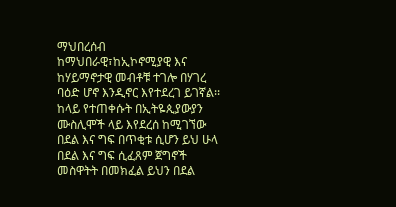ማህበረሰብ ከማህበራዊ፣ከኢኮኖሚያዊ እና ከሃይማኖታዊ መብቶቹ ተገሎ በሃገረ ባዕድ ሆኖ እንዲኖር እየተደረገ ይገኛል፡፡
ከላይ የተጠቀሱት በኢትዬጲያውያን ሙስሊሞች ላይ እየደረሰ ከሚገኘው በደል እና ግፍ በጥቂቱ ሲሆን ይህ ሁላ በደል እና ግፍ ሲፈጸም ጀግኖች መስዋትት በመክፈል ይህን በደል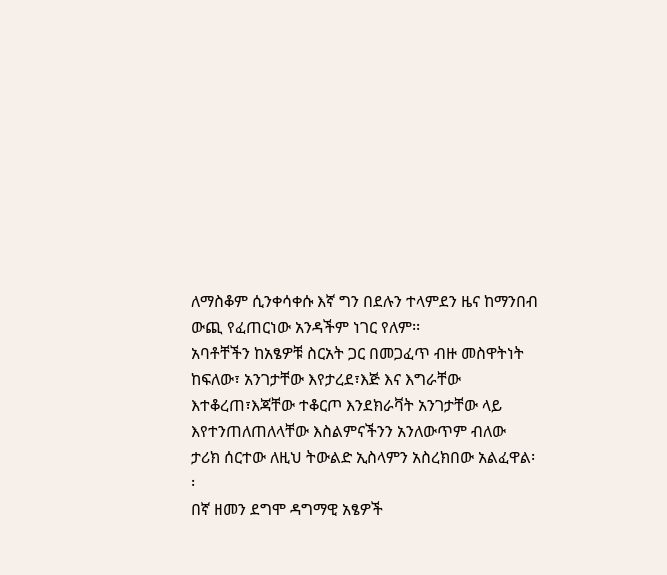ለማስቆም ሲንቀሳቀሱ እኛ ግን በደሉን ተላምደን ዜና ከማንበብ ውጪ የፈጠርነው አንዳችም ነገር የለም፡፡
አባቶቸችን ከአፄዎቹ ስርአት ጋር በመጋፈጥ ብዙ መስዋትነት ከፍለው፣ አንገታቸው እየታረደ፣እጅ እና እግራቸው እተቆረጠ፣እጃቸው ተቆርጦ እንደክራቫት አንገታቸው ላይ እየተንጠለጠለላቸው እስልምናችንን አንለውጥም ብለው ታሪክ ሰርተው ለዚህ ትውልድ ኢስላምን አስረክበው አልፈዋል፡፡
በኛ ዘመን ደግሞ ዳግማዊ አፄዎች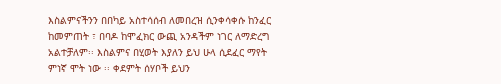እስልምናችንን በበካይ አስተሳሰብ ለመበረዝ ሲንቀሳቀሱ ከንፈር ከመምጠት ፣ በባዶ ከሞፈክር ውጪ አንዳችም ነገር ለማድረግ አልተቻለም፡፡ እስልምና በሂወት እያለን ይህ ሁላ ሲደፈር ማየት ምነኛ ሞት ነው ፡፡ ቀደምት ሰሃቦች ይህን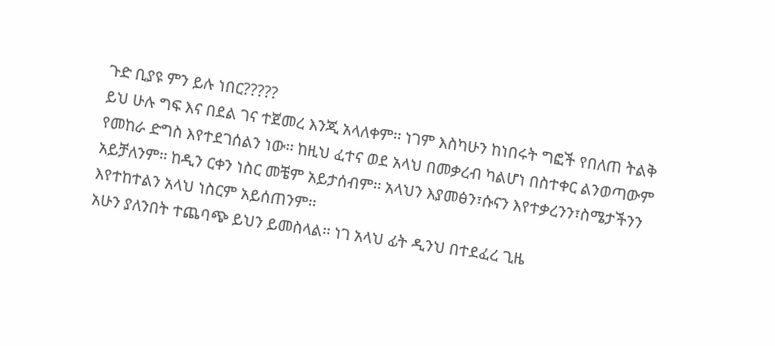ጉድ ቢያዩ ምን ይሉ ነበር?????
ይህ ሁሉ ግፍ እና በደል ገና ተጀመረ እንጂ አላለቀም፡፡ ነገም እስካሁን ከነበሩት ግፎች የበለጠ ትልቅ የመከራ ድግስ እየተደገሰልን ነው፡፡ ከዚህ ፈተና ወደ አላህ በመቃረብ ካልሆነ በስተቀር ልንወጣውም አይቻለንም፡፡ ከዲን ርቀን ነስር መቼም አይታሰብም፡፡ አላህን እያመፅን፣ሱናን እየተቃረንን፣ስሜታችንን እየተከተልን አላህ ነስርም አይሰጠንም፡፡
አሁን ያለንበት ተጨባጭ ይህን ይመስላል፡፡ ነገ አላህ ፊት ዲንህ በተደፈረ ጊዜ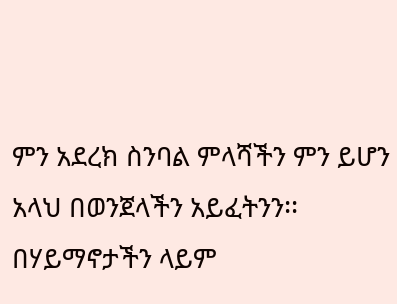ምን አደረክ ስንባል ምላሻችን ምን ይሆን
አላህ በወንጀላችን አይፈትንን፡፡ በሃይማኖታችን ላይም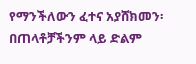የማንችለውን ፈተና አያሸክመን፡ በጠላቶቻችንም ላይ ድልም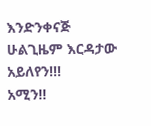እንድንቀናጅ ሁልጊዜም እርዳታው አይለየን!!!
አሚን!!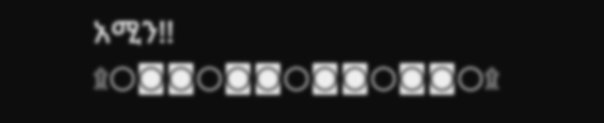አሚን!!
۩○◙◙○◙◙○◙◙○◙◙○۩